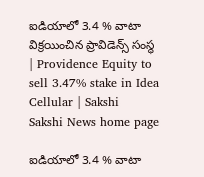ఐడియాలో 3.4 % వాటా విక్రయించిన ప్రావిడెన్స్ సంస్థ | Providence Equity to sell 3.47% stake in Idea Cellular | Sakshi
Sakshi News home page

ఐడియాలో 3.4 % వాటా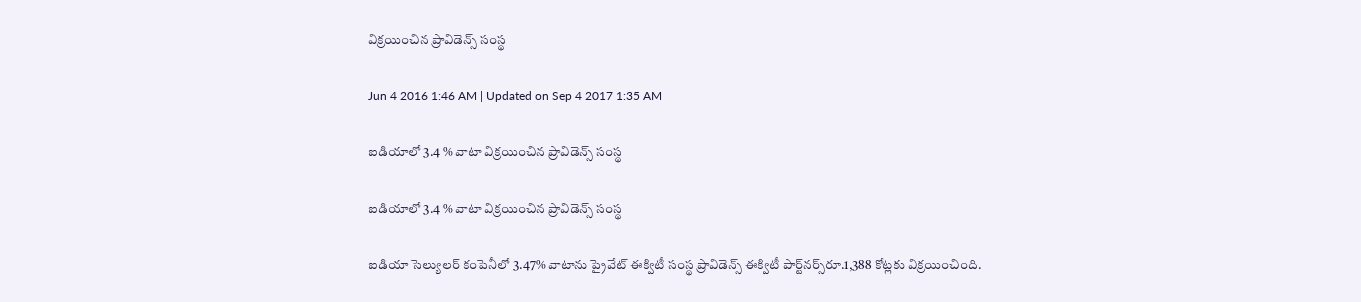విక్రయించిన ప్రావిడెన్స్ సంస్థ

Jun 4 2016 1:46 AM | Updated on Sep 4 2017 1:35 AM

ఐడియాలో 3.4 % వాటా విక్రయించిన ప్రావిడెన్స్ సంస్థ

ఐడియాలో 3.4 % వాటా విక్రయించిన ప్రావిడెన్స్ సంస్థ

ఐడియా సెల్యులర్ కంపెనీలో 3.47% వాటాను ప్రైవేట్ ఈక్విటీ సంస్థ ప్రావిడెన్స్ ఈక్విటీ పార్ట్‌నర్స్‌రూ.1,388 కోట్లకు విక్రయించింది.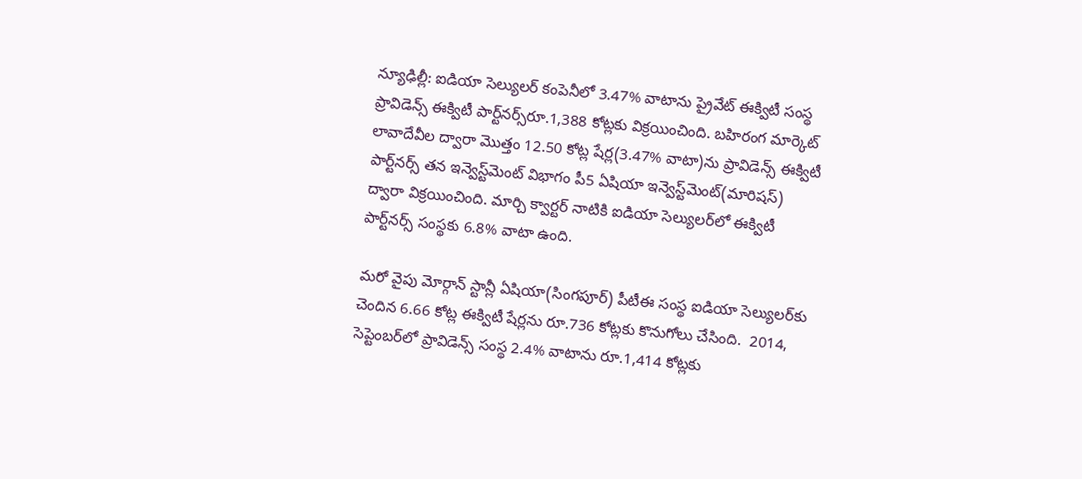న్యూఢిల్లీ: ఐడియా సెల్యులర్ కంపెనీలో 3.47% వాటాను ప్రైవేట్ ఈక్విటీ సంస్థ ప్రావిడెన్స్ ఈక్విటీ పార్ట్‌నర్స్‌రూ.1,388 కోట్లకు విక్రయించింది. బహిరంగ మార్కెట్ లావాదేవీల ద్వారా మొత్తం 12.50 కోట్ల షేర్ల(3.47% వాటా)ను ప్రావిడెన్స్ ఈక్విటీ పార్ట్‌నర్స్ తన ఇన్వెస్ట్‌మెంట్ విభాగం పీ5 ఏషియా ఇన్వెస్ట్‌మెంట్(మారిషస్) ద్వారా విక్రయించింది. మార్చి క్వార్టర్ నాటికి ఐడియా సెల్యులర్‌లో ఈక్విటీ పార్ట్‌నర్స్ సంస్థకు 6.8% వాటా ఉంది.

మరో వైపు మోర్గాన్ స్టాన్లీ ఏషియా(సింగపూర్) పీటీఈ సంస్థ ఐడియా సెల్యులర్‌కు చెందిన 6.66 కోట్ల ఈక్విటీ షేర్లను రూ.736 కోట్లకు కొనుగోలు చేసింది.  2014, సెప్టెంబర్‌లో ప్రావిడెన్స్ సంస్థ 2.4% వాటాను రూ.1,414 కోట్లకు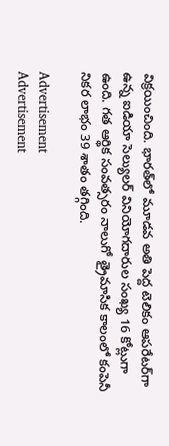విక్రయించింది. భారత్‌లో మూడవ అతి పెద్ద టెలికం ఆపరేటర్‌గా ఉన్న ఐడియా సెల్యులర్ వినియోగదారుల సంఖ్య 16 కోట్లుగా ఉంది. గత ఆర్థిక సంవత్సరం నాలుగో త్రైమాసిక కాలంలో కంపెనీ నికర లాభం 39 శాతం తగ్గింది.

Advertisement
Advertisement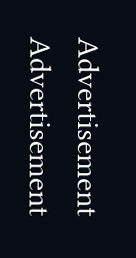Advertisement
Advertisement